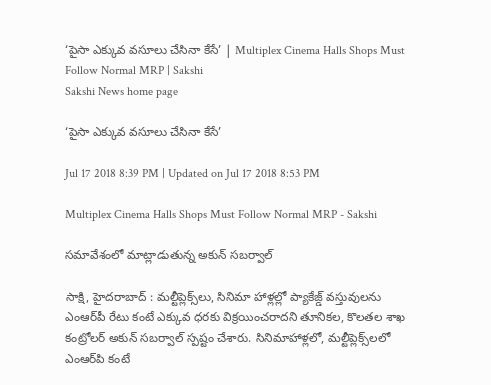‘పైసా ఎక్కువ వసూలు చేసినా కేసే’ | Multiplex Cinema Halls Shops Must Follow Normal MRP | Sakshi
Sakshi News home page

‘పైసా ఎక్కువ వసూలు చేసినా కేసే’

Jul 17 2018 8:39 PM | Updated on Jul 17 2018 8:53 PM

Multiplex Cinema Halls Shops Must Follow Normal MRP - Sakshi

సమావేశంలో మాట్లాడుతున్న అకున్‌ సబర్వాల్‌

సాక్షి, హైదరాబాద్‌ : మల్టీప్లెక్స్‌లు, సినిమా హాళ్లల్లో ప్యాకేజ్డ్‌ వస్తువులను ఎంఆర్‌పీ రేటు కంటే ఎక్కువ ధరకు విక్రయించరాదని తూనికల, కొలతల శాఖ కంట్రోలర్‌ అకున్‌ సబర్వాల్‌ స్పష్టం చేశారు. సినిమాహాళ్లలో, మల్టీప్లెక్స్‌లలో ఎంఆర్‌పి కంటే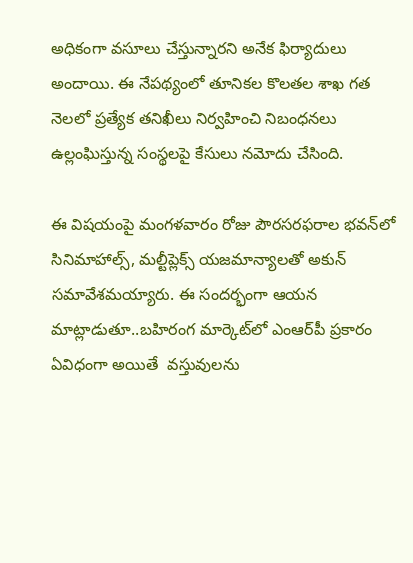అధికంగా వసూలు చేస్తున్నారని అనేక ఫిర్యాదులు అందాయి. ఈ నేపథ్యంలో తూనికల కొలతల శాఖ గత నెలలో ప్రత్యేక తనిఖీలు నిర్వహించి నిబంధనలు ఉల్లంఘిస్తున్న సంస్థలపై కేసులు నమోదు చేసింది.

ఈ విషయంపై మంగళవారం రోజు పౌరసరఫరాల భవన్‌లో సినిమాహాల్స్‌, మల్టీప్లెక్స్‌ యజమాన్యాలతో అకున్‌ సమావేశమయ్యారు. ఈ సందర్భంగా ఆయన మాట్లాడుతూ..బహిరంగ మార్కెట్‌లో ఎంఆర్‌పీ ప్రకారం ఏవిధంగా అయితే  వస్తువులను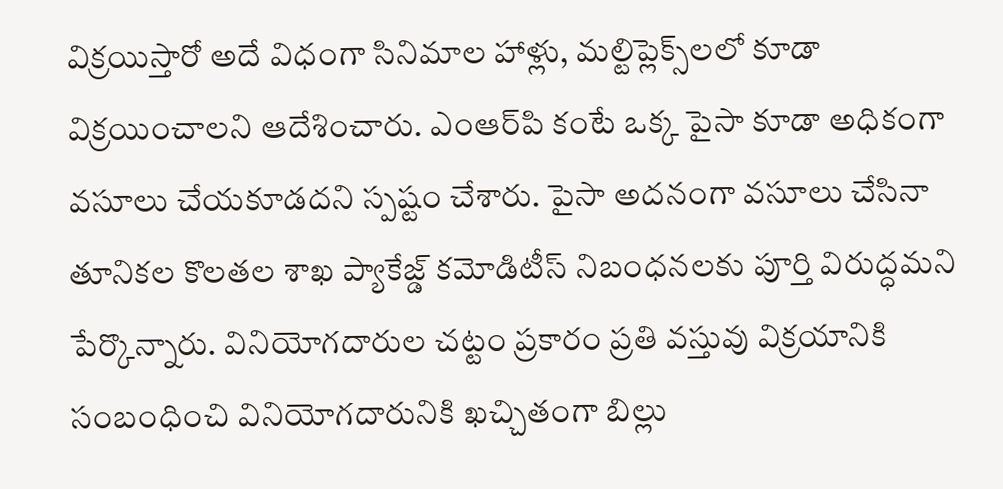విక్రయిస్తారో అదే విధంగా సినిమాల హాళ్లు, మల్టిప్లెక్స్‌లలో కూడా విక్రయించాలని ఆదేశించారు. ఎంఆర్‌పి కంటే ఒక్క పైసా కూడా అధికంగా వసూలు చేయకూడదని స్పష్టం చేశారు. పైసా అదనంగా వసూలు చేసినా తూనికల కొలతల శాఖ ప్యాకేజ్డ్‌ కమోడిటీస్‌ నిబంధనలకు పూర్తి విరుద్ధమని పేర్కొన్నారు. వినియోగదారుల చట్టం ప్రకారం ప్రతి వస్తువు విక్రయానికి సంబంధించి వినియోగదారునికి ఖచ్చితంగా బిల్లు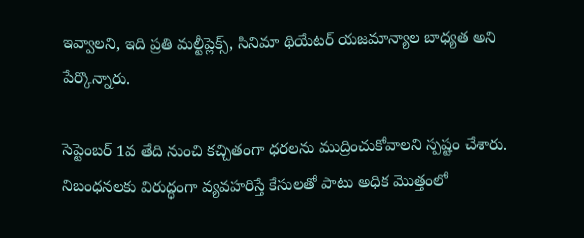ఇవ్వాలని, ఇది ప్రతి మల్టీప్లెక్స్‌, సినిమా థియేటర్‌ యజమాన్యాల బాధ్యత అని పేర్కొన్నారు.

సెప్టెంబర్‌ 1వ తేది నుంచి కచ్చితంగా ధరలను ముద్రించుకోవాలని స్పష్టం చేశారు. నిబంధనలకు విరుద్ధంగా వ్యవహరిస్తే కేసులతో పాటు అధిక మొత్తంలో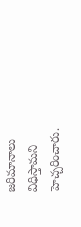జరిమానాలు విధిస్తామని హెచ్చరించారు.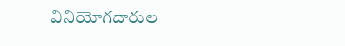వినియోగదారుల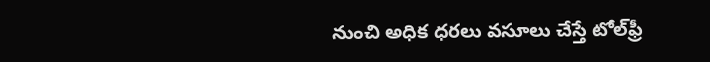నుంచి అధిక ధరలు వసూలు చేస్తే టోల్‌ఫ్రీ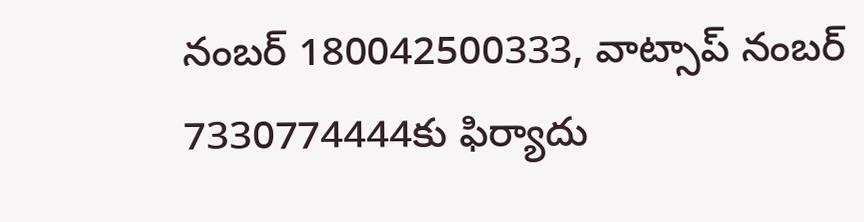నంబర్‌ 180042500333, వాట్సాప్‌ నంబర్‌ 7330774444కు ఫిర్యాదు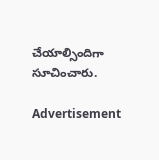చేయాల్సిందిగా సూచించారు.

Advertisement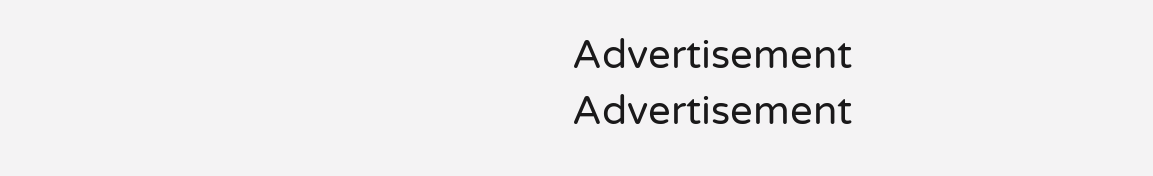Advertisement
Advertisement